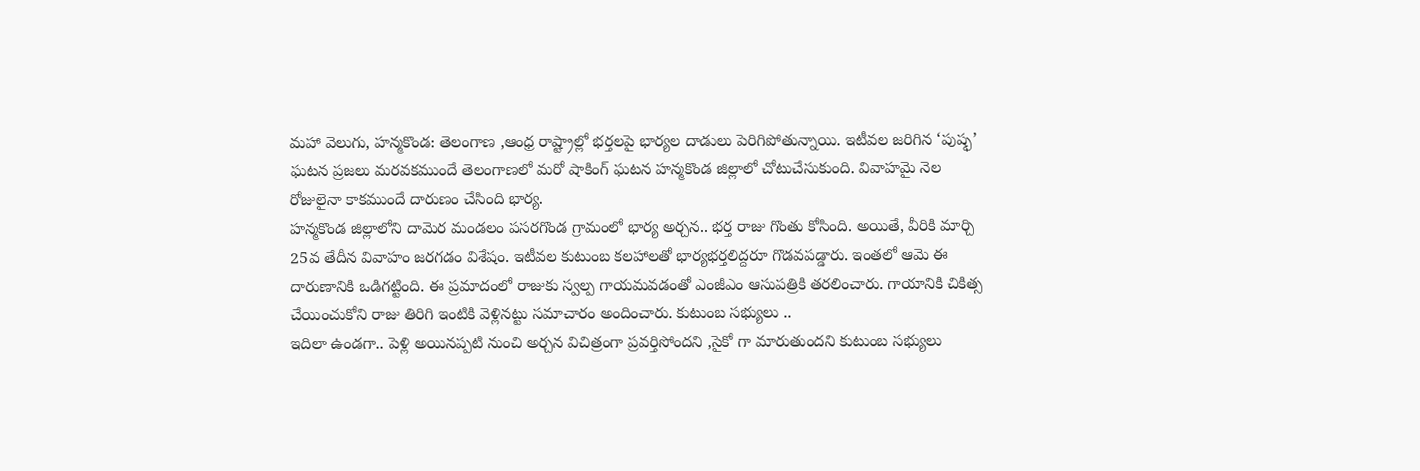మహా వెలుగు, హన్మకొండ: తెలంగాణ ,ఆంధ్ర రాష్ట్రాల్లో భర్తలపై భార్యల దాడులు పెరిగిపోతున్నాయి. ఇటీవల జరిగిన ‘పుష్ఫ’ ఘటన ప్రజలు మరవకముందే తెలంగాణలో మరో షాకింగ్ ఘటన హన్మకొండ జిల్లాలో చోటుచేసుకుంది. వివాహమై నెల రోజులైనా కాకముందే దారుణం చేసింది భార్య.
హన్మకొండ జిల్లాలోని దామెర మండలం పసరగొండ గ్రామంలో భార్య అర్చన.. భర్త రాజు గొంతు కోసింది. అయితే, వీరికి మార్చి 25వ తేదీన వివాహం జరగడం విశేషం. ఇటీవల కుటుంబ కలహాలతో భార్యభర్తలిద్దరూ గొడవపడ్డారు. ఇంతలో ఆమె ఈ దారుణానికి ఒడిగట్టింది. ఈ ప్రమాదంలో రాజుకు స్వల్ప గాయమవడంతో ఎంజీఎం ఆసుపత్రికి తరలించారు. గాయానికి చికిత్స చేయించుకోని రాజు తిరిగి ఇంటికి వెళ్లినట్టు సమాచారం అందించారు. కుటుంబ సభ్యులు ..
ఇదిలా ఉండగా.. పెళ్లి అయినప్పటి నుంచి అర్చన విచిత్రంగా ప్రవర్తిసోందని ,సైకో గా మారుతుందని కుటుంబ సభ్యులు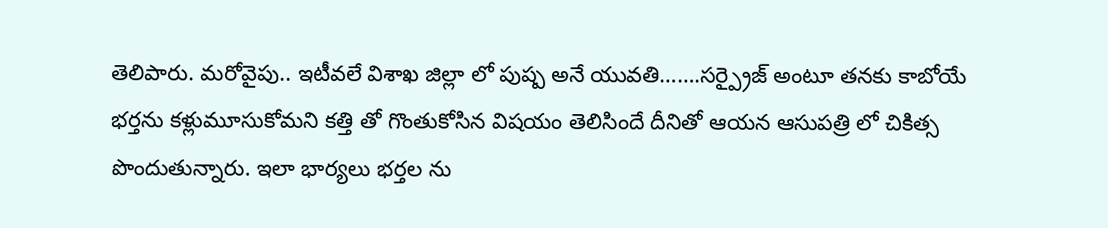తెలిపారు. మరోవైపు.. ఇటీవలే విశాఖ జిల్లా లో పుష్ప అనే యువతి…….సర్ప్రైజ్ అంటూ తనకు కాబోయే భర్తను కళ్లుమూసుకోమని కత్తి తో గొంతుకోసిన విషయం తెలిసిందే దీనితో ఆయన ఆసుపత్రి లో చికిత్స పొందుతున్నారు. ఇలా భార్యలు భర్తల ను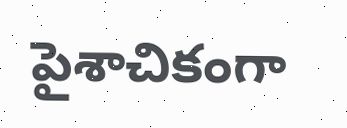పైశాచికంగా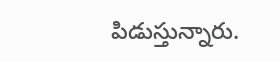పిడుస్తున్నారు.